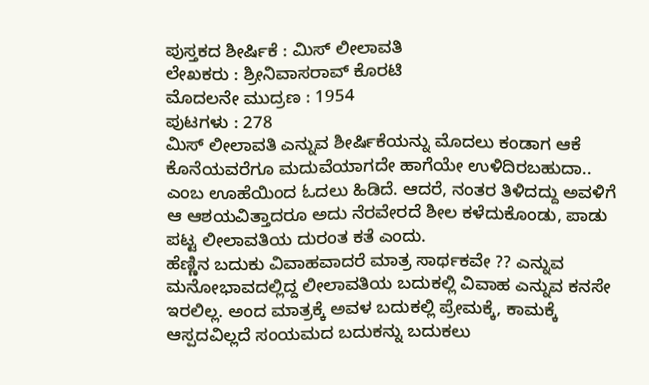ಪುಸ್ತಕದ ಶೀರ್ಷಿಕೆ : ಮಿಸ್ ಲೀಲಾವತಿ
ಲೇಖಕರು : ಶ್ರೀನಿವಾಸರಾವ್ ಕೊರಟಿ
ಮೊದಲನೇ ಮುದ್ರಣ : 1954
ಪುಟಗಳು : 278
ಮಿಸ್ ಲೀಲಾವತಿ ಎನ್ನುವ ಶೀರ್ಷಿಕೆಯನ್ನು ಮೊದಲು ಕಂಡಾಗ ಆಕೆ ಕೊನೆಯವರೆಗೂ ಮದುವೆಯಾಗದೇ ಹಾಗೆಯೇ ಉಳಿದಿರಬಹುದಾ.. ಎಂಬ ಊಹೆಯಿಂದ ಓದಲು ಹಿಡಿದೆ. ಆದರೆ, ನಂತರ ತಿಳಿದದ್ದು ಅವಳಿಗೆ ಆ ಆಶಯವಿತ್ತಾದರೂ ಅದು ನೆರವೇರದೆ ಶೀಲ ಕಳೆದುಕೊಂಡು, ಪಾಡು ಪಟ್ಟ ಲೀಲಾವತಿಯ ದುರಂತ ಕತೆ ಎಂದು.
ಹೆಣ್ಣಿನ ಬದುಕು ವಿವಾಹವಾದರೆ ಮಾತ್ರ ಸಾರ್ಥಕವೇ ?? ಎನ್ನುವ ಮನೋಭಾವದಲ್ಲಿದ್ದ ಲೀಲಾವತಿಯ ಬದುಕಲ್ಲಿ ವಿವಾಹ ಎನ್ನುವ ಕನಸೇ ಇರಲಿಲ್ಲ. ಅಂದ ಮಾತ್ರಕ್ಕೆ ಅವಳ ಬದುಕಲ್ಲಿ ಪ್ರೇಮಕ್ಕೆ, ಕಾಮಕ್ಕೆ ಆಸ್ಪದವಿಲ್ಲದೆ ಸಂಯಮದ ಬದುಕನ್ನು ಬದುಕಲು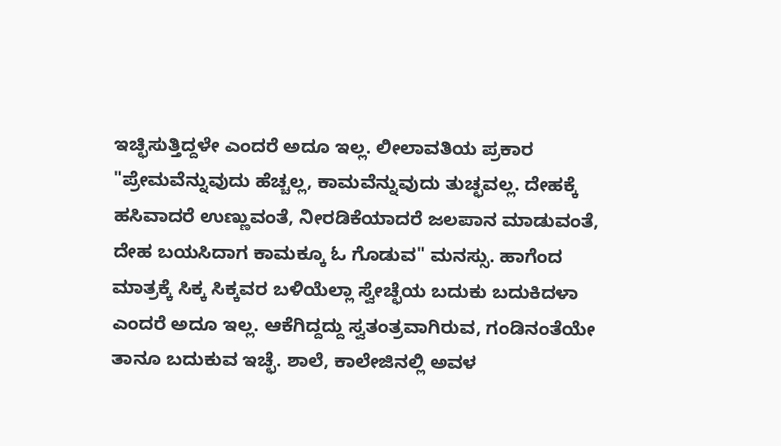ಇಚ್ಛಿಸುತ್ತಿದ್ದಳೇ ಎಂದರೆ ಅದೂ ಇಲ್ಲ. ಲೀಲಾವತಿಯ ಪ್ರಕಾರ "ಪ್ರೇಮವೆನ್ನುವುದು ಹೆಚ್ಚಲ್ಲ, ಕಾಮವೆನ್ನುವುದು ತುಚ್ಛವಲ್ಲ. ದೇಹಕ್ಕೆ ಹಸಿವಾದರೆ ಉಣ್ಣುವಂತೆ, ನೀರಡಿಕೆಯಾದರೆ ಜಲಪಾನ ಮಾಡುವಂತೆ, ದೇಹ ಬಯಸಿದಾಗ ಕಾಮಕ್ಕೂ ಓ ಗೊಡುವ" ಮನಸ್ಸು. ಹಾಗೆಂದ ಮಾತ್ರಕ್ಕೆ ಸಿಕ್ಕ ಸಿಕ್ಕವರ ಬಳಿಯೆಲ್ಲಾ ಸ್ವೇಚ್ಛೆಯ ಬದುಕು ಬದುಕಿದಳಾ ಎಂದರೆ ಅದೂ ಇಲ್ಲ. ಆಕೆಗಿದ್ದದ್ದು ಸ್ವತಂತ್ರವಾಗಿರುವ, ಗಂಡಿನಂತೆಯೇ ತಾನೂ ಬದುಕುವ ಇಚ್ಛೆ. ಶಾಲೆ, ಕಾಲೇಜಿನಲ್ಲಿ ಅವಳ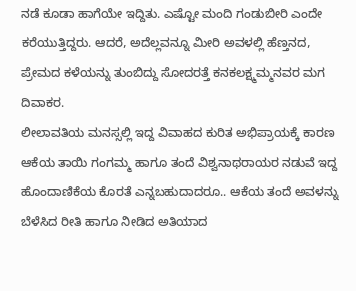ನಡೆ ಕೂಡಾ ಹಾಗೆಯೇ ಇದ್ದಿತು. ಎಷ್ಟೋ ಮಂದಿ ಗಂಡುಬೀರಿ ಎಂದೇ ಕರೆಯುತ್ತಿದ್ದರು. ಆದರೆ, ಅದೆಲ್ಲವನ್ನೂ ಮೀರಿ ಅವಳಲ್ಲಿ ಹೆಣ್ತನದ, ಪ್ರೇಮದ ಕಳೆಯನ್ನು ತುಂಬಿದ್ದು ಸೋದರತ್ತೆ ಕನಕಲಕ್ಷ್ಮಮ್ಮನವರ ಮಗ ದಿವಾಕರ.
ಲೀಲಾವತಿಯ ಮನಸ್ಸಲ್ಲಿ ಇದ್ದ ವಿವಾಹದ ಕುರಿತ ಅಭಿಪ್ರಾಯಕ್ಕೆ ಕಾರಣ ಆಕೆಯ ತಾಯಿ ಗಂಗಮ್ಮ ಹಾಗೂ ತಂದೆ ವಿಶ್ವನಾಥರಾಯರ ನಡುವೆ ಇದ್ದ ಹೊಂದಾಣಿಕೆಯ ಕೊರತೆ ಎನ್ನಬಹುದಾದರೂ.. ಆಕೆಯ ತಂದೆ ಅವಳನ್ನು ಬೆಳೆಸಿದ ರೀತಿ ಹಾಗೂ ನೀಡಿದ ಅತಿಯಾದ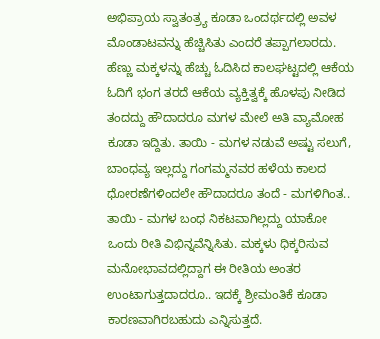ಅಭಿಪ್ರಾಯ ಸ್ವಾತಂತ್ರ್ಯ ಕೂಡಾ ಒಂದರ್ಥದಲ್ಲಿ ಅವಳ ಮೊಂಡಾಟವನ್ನು ಹೆಚ್ಚಿಸಿತು ಎಂದರೆ ತಪ್ಪಾಗಲಾರದು. ಹೆಣ್ಣು ಮಕ್ಕಳನ್ನು ಹೆಚ್ಚು ಓದಿಸಿದ ಕಾಲಘಟ್ಟದಲ್ಲಿ ಆಕೆಯ ಓದಿಗೆ ಭಂಗ ತರದೆ ಆಕೆಯ ವ್ಯಕ್ತಿತ್ವಕ್ಕೆ ಹೊಳಪು ನೀಡಿದ ತಂದದ್ದು ಹೌದಾದರೂ ಮಗಳ ಮೇಲೆ ಅತಿ ವ್ಯಾಮೋಹ ಕೂಡಾ ಇದ್ದಿತು. ತಾಯಿ - ಮಗಳ ನಡುವೆ ಅಷ್ಟು ಸಲುಗೆ, ಬಾಂಧವ್ಯ ಇಲ್ಲದ್ದು ಗಂಗಮ್ಮನವರ ಹಳೆಯ ಕಾಲದ ಧೋರಣೆಗಳಿಂದಲೇ ಹೌದಾದರೂ ತಂದೆ - ಮಗಳಿಗಿಂತ.. ತಾಯಿ - ಮಗಳ ಬಂಧ ನಿಕಟವಾಗಿಲ್ಲದ್ದು ಯಾಕೋ ಒಂದು ರೀತಿ ವಿಭಿನ್ನವೆನ್ನಿಸಿತು. ಮಕ್ಕಳು ಧಿಕ್ಕರಿಸುವ ಮನೋಭಾವದಲ್ಲಿದ್ದಾಗ ಈ ರೀತಿಯ ಅಂತರ ಉಂಟಾಗುತ್ತದಾದರೂ.. ಇದಕ್ಕೆ ಶ್ರೀಮಂತಿಕೆ ಕೂಡಾ ಕಾರಣವಾಗಿರಬಹುದು ಎನ್ನಿಸುತ್ತದೆ.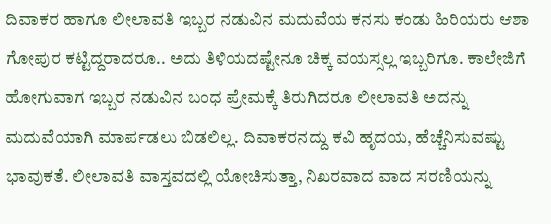ದಿವಾಕರ ಹಾಗೂ ಲೀಲಾವತಿ ಇಬ್ಬರ ನಡುವಿನ ಮದುವೆಯ ಕನಸು ಕಂಡು ಹಿರಿಯರು ಆಶಾ ಗೋಪುರ ಕಟ್ಟಿದ್ದರಾದರೂ.. ಅದು ತಿಳಿಯದಷ್ಟೇನೂ ಚಿಕ್ಕ ವಯಸ್ಸಲ್ಲ ಇಬ್ಬರಿಗೂ. ಕಾಲೇಜಿಗೆ ಹೋಗುವಾಗ ಇಬ್ಬರ ನಡುವಿನ ಬಂಧ ಪ್ರೇಮಕ್ಕೆ ತಿರುಗಿದರೂ ಲೀಲಾವತಿ ಅದನ್ನು ಮದುವೆಯಾಗಿ ಮಾರ್ಪಡಲು ಬಿಡಲಿಲ್ಲ. ದಿವಾಕರನದ್ದು ಕವಿ ಹೃದಯ, ಹೆಚ್ಚೆನಿಸುವಷ್ಟು ಭಾವುಕತೆ. ಲೀಲಾವತಿ ವಾಸ್ತವದಲ್ಲಿ ಯೋಚಿಸುತ್ತಾ, ನಿಖರವಾದ ವಾದ ಸರಣಿಯನ್ನು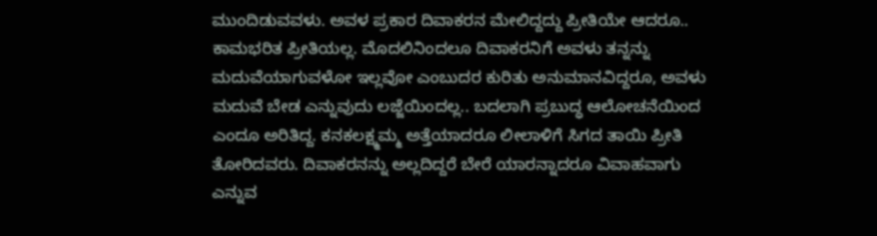ಮುಂದಿಡುವವಳು. ಅವಳ ಪ್ರಕಾರ ದಿವಾಕರನ ಮೇಲಿದ್ದದ್ದು ಪ್ರೀತಿಯೇ ಆದರೂ.. ಕಾಮಭರಿತ ಪ್ರೀತಿಯಲ್ಲ. ಮೊದಲಿನಿಂದಲೂ ದಿವಾಕರನಿಗೆ ಅವಳು ತನ್ನನ್ನು ಮದುವೆಯಾಗುವಳೋ ಇಲ್ಲವೋ ಎಂಬುದರ ಕುರಿತು ಅನುಮಾನವಿದ್ದರೂ, ಅವಳು ಮದುವೆ ಬೇಡ ಎನ್ನುವುದು ಲಜ್ಜೆಯಿಂದಲ್ಲ.. ಬದಲಾಗಿ ಪ್ರಬುದ್ಧ ಆಲೋಚನೆಯಿಂದ ಎಂದೂ ಅರಿತಿದ್ದ. ಕನಕಲಕ್ಷ್ಮಮ್ಮ ಅತ್ತೆಯಾದರೂ ಲೀಲಾಳಿಗೆ ಸಿಗದ ತಾಯಿ ಪ್ರೀತಿ ತೋರಿದವರು. ದಿವಾಕರನನ್ನು ಅಲ್ಲದಿದ್ದರೆ ಬೇರೆ ಯಾರನ್ನಾದರೂ ವಿವಾಹವಾಗು ಎನ್ನುವ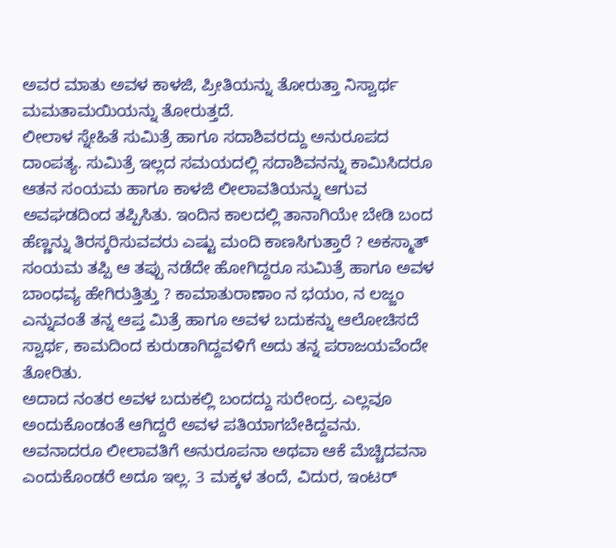ಅವರ ಮಾತು ಅವಳ ಕಾಳಜಿ, ಪ್ರೀತಿಯನ್ನು ತೋರುತ್ತಾ ನಿಸ್ವಾರ್ಥ ಮಮತಾಮಯಿಯನ್ನು ತೋರುತ್ತದೆ.
ಲೀಲಾಳ ಸ್ನೇಹಿತೆ ಸುಮಿತ್ರೆ ಹಾಗೂ ಸದಾಶಿವರದ್ದು ಅನುರೂಪದ ದಾಂಪತ್ಯ. ಸುಮಿತ್ರೆ ಇಲ್ಲದ ಸಮಯದಲ್ಲಿ ಸದಾಶಿವನನ್ನು ಕಾಮಿಸಿದರೂ ಆತನ ಸಂಯಮ ಹಾಗೂ ಕಾಳಜಿ ಲೀಲಾವತಿಯನ್ನು ಆಗುವ ಅವಘಡದಿಂದ ತಪ್ಪಿಸಿತು. ಇಂದಿನ ಕಾಲದಲ್ಲಿ ತಾನಾಗಿಯೇ ಬೇಡಿ ಬಂದ ಹೆಣ್ಣನ್ನು ತಿರಸ್ಕರಿಸುವವರು ಎಷ್ಟು ಮಂದಿ ಕಾಣಸಿಗುತ್ತಾರೆ ? ಅಕಸ್ಮಾತ್ ಸಂಯಮ ತಪ್ಪಿ ಆ ತಪ್ಪು ನಡೆದೇ ಹೋಗಿದ್ದರೂ ಸುಮಿತ್ರೆ ಹಾಗೂ ಅವಳ ಬಾಂಧವ್ಯ ಹೇಗಿರುತ್ತಿತ್ತು ? ಕಾಮಾತುರಾಣಾಂ ನ ಭಯಂ, ನ ಲಜ್ಜಂ ಎನ್ನುವಂತೆ ತನ್ನ ಆಪ್ತ ಮಿತ್ರೆ ಹಾಗೂ ಅವಳ ಬದುಕನ್ನು ಆಲೋಚಿಸದೆ ಸ್ವಾರ್ಥ, ಕಾಮದಿಂದ ಕುರುಡಾಗಿದ್ದವಳಿಗೆ ಅದು ತನ್ನ ಪರಾಜಯವೆಂದೇ ತೋರಿತು.
ಅದಾದ ನಂತರ ಅವಳ ಬದುಕಲ್ಲಿ ಬಂದದ್ದು ಸುರೇಂದ್ರ. ಎಲ್ಲವೂ ಅಂದುಕೊಂಡಂತೆ ಆಗಿದ್ದರೆ ಅವಳ ಪತಿಯಾಗಬೇಕಿದ್ದವನು. ಅವನಾದರೂ ಲೀಲಾವತಿಗೆ ಅನುರೂಪನಾ ಅಥವಾ ಆಕೆ ಮೆಚ್ಚಿದವನಾ ಎಂದುಕೊಂಡರೆ ಅದೂ ಇಲ್ಲ. 3 ಮಕ್ಕಳ ತಂದೆ, ವಿದುರ, ಇಂಟರ್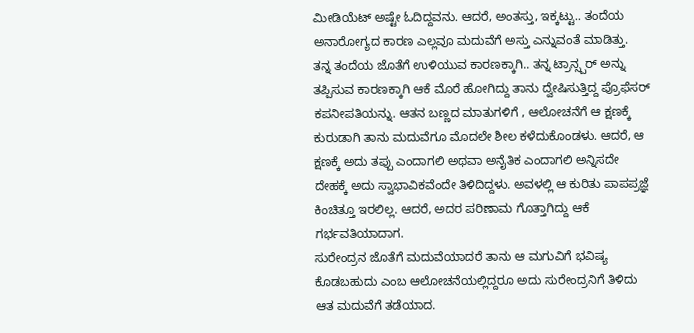ಮೀಡಿಯೆಟ್ ಅಷ್ಟೇ ಓದಿದ್ದವನು. ಆದರೆ, ಅಂತಸ್ತು, ಇಕ್ಕಟ್ಟು.. ತಂದೆಯ ಅನಾರೋಗ್ಯದ ಕಾರಣ ಎಲ್ಲವೂ ಮದುವೆಗೆ ಅಸ್ತು ಎನ್ನುವಂತೆ ಮಾಡಿತ್ತು.
ತನ್ನ ತಂದೆಯ ಜೊತೆಗೆ ಉಳಿಯುವ ಕಾರಣಕ್ಕಾಗಿ.. ತನ್ನ ಟ್ರಾನ್ಸ್ಪರ್ ಅನ್ನು ತಪ್ಪಿಸುವ ಕಾರಣಕ್ಕಾಗಿ ಆಕೆ ಮೊರೆ ಹೋಗಿದ್ದು ತಾನು ದ್ವೇಷಿಸುತ್ತಿದ್ದ ಪ್ರೊಫೆಸರ್ ಕಪನೀಪತಿಯನ್ನು. ಆತನ ಬಣ್ಣದ ಮಾತುಗಳಿಗೆ , ಆಲೋಚನೆಗೆ ಆ ಕ್ಷಣಕ್ಕೆ ಕುರುಡಾಗಿ ತಾನು ಮದುವೆಗೂ ಮೊದಲೇ ಶೀಲ ಕಳೆದುಕೊಂಡಳು. ಆದರೆ, ಆ ಕ್ಷಣಕ್ಕೆ ಅದು ತಪ್ಪು ಎಂದಾಗಲಿ ಅಥವಾ ಅನೈತಿಕ ಎಂದಾಗಲಿ ಅನ್ನಿಸದೇ ದೇಹಕ್ಕೆ ಅದು ಸ್ವಾಭಾವಿಕವೆಂದೇ ತಿಳಿದಿದ್ದಳು. ಅವಳಲ್ಲಿ ಆ ಕುರಿತು ಪಾಪಪ್ರಜ್ಞೆ ಕಿಂಚಿತ್ತೂ ಇರಲಿಲ್ಲ. ಆದರೆ, ಅದರ ಪರಿಣಾಮ ಗೊತ್ತಾಗಿದ್ದು ಆಕೆ ಗರ್ಭವತಿಯಾದಾಗ.
ಸುರೇಂದ್ರನ ಜೊತೆಗೆ ಮದುವೆಯಾದರೆ ತಾನು ಆ ಮಗುವಿಗೆ ಭವಿಷ್ಯ ಕೊಡಬಹುದು ಎಂಬ ಆಲೋಚನೆಯಲ್ಲಿದ್ದರೂ ಅದು ಸುರೇಂದ್ರನಿಗೆ ತಿಳಿದು ಆತ ಮದುವೆಗೆ ತಡೆಯಾದ.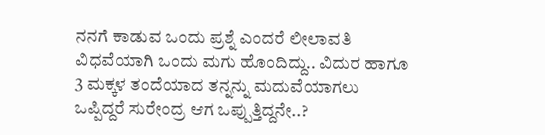ನನಗೆ ಕಾಡುವ ಒಂದು ಪ್ರಶ್ನೆ ಎಂದರೆ ಲೀಲಾವತಿ ವಿಧವೆಯಾಗಿ ಒಂದು ಮಗು ಹೊಂದಿದ್ದು.. ವಿದುರ ಹಾಗೂ 3 ಮಕ್ಕಳ ತಂದೆಯಾದ ತನ್ನನ್ನು ಮದುವೆಯಾಗಲು ಒಪ್ಪಿದ್ದರೆ ಸುರೇಂದ್ರ ಆಗ ಒಪ್ಪುತ್ತಿದ್ದನೇ..?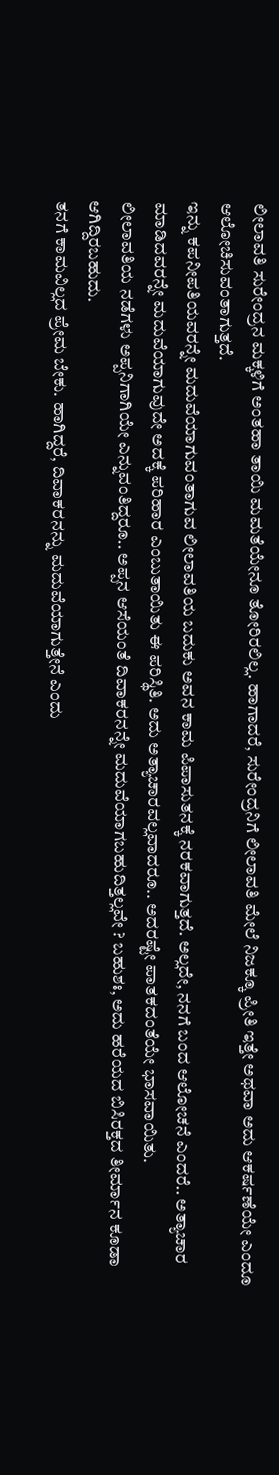ಲೀಲಾವತಿ ಸುರೇಂದ್ರನ ಮಕ್ಕಳಿಗೆ ಅಂತಹಾ ತಾಯಿ ಮಮತೆಯೇನೂ ತೋರಿರಲಿಲ್ಲ. ಹಾಗಾದರೆ, ಸುರೇಂದ್ರನಿಗೆ ಲೀಲಾವತಿ ಮೇಲೆ ನಿಜಕ್ಕೂ ಪ್ರೀತಿ ಇತ್ತೇ ಅಥವಾ ಅದು ಆಕರ್ಷಣೆಯೇ ಎಂದೂ ಆಲೋಚಿಸುವಂತಾಗುತ್ತದೆ.
ಇನ್ನು ಕಪನೀಪತಿಯವರನ್ನೇ ಮದುವೆಯಾಗುವಂತಾಗುವ ಲೀಲಾವತಿಯ ಬದುಕು ಅವನ ಕಾಮ ಪಿಪಾಸುತನಕ್ಕೆ ನರಕವಾಗುತ್ತದೆ. ಅಲ್ಲದೇ, ನನಗೆ ಬಂದ ಆಲೋಚನೆ ಎಂದರೆ.. ಅತ್ಯಾಚಾರ ಮಾಡಿದವರನ್ನೇ ಮದುವೆಯಾಗುವುದೇ ಅದಕ್ಕೆ ಪರಿಹಾರ ಎಂಬುತಾಯಿತು ಈ ಪರಿಸ್ಥಿತಿ. ಅದು ಅತ್ಯಾಚಾರವಲ್ಲವಾದರೂ.. ಅದರಷ್ಟೇ ಪಾತಕದಂತೆಯೇ ಭಾಸವಾಯಿತು.
ಲೀಲಾವತಿಯ ನಡೆಗಳು ಅಪ್ಪನಿಗಾಗಿಯೇ ಎನ್ನುವಂತಿದ್ದರೂ.. ಅಪ್ಪನ ಆಸೆಯಂತೆ ದಿವಾಕರನನ್ನೇ ಮದುವೆಯಾಗಬಹುದಿತ್ತಲ್ಲವೇ ? ಬಹುಶಃ, ಅದು ಹರೆಯದ ಬಿಸಿರಕ್ತದ ತೀರ್ಮಾನ ಕೂಡಾ ಆಗಿದ್ದಿರಬಹುದು.
ತನಗೆ ಕಾಮವಿಲ್ಲದ ಪ್ರೇಮ ಬೇಕು. ಹಾಗಿದ್ದರೆ, ದಿವಾಕರನನ್ನು ಮದುವೆಯಾಗುತ್ತೇನೆ ಎಂದು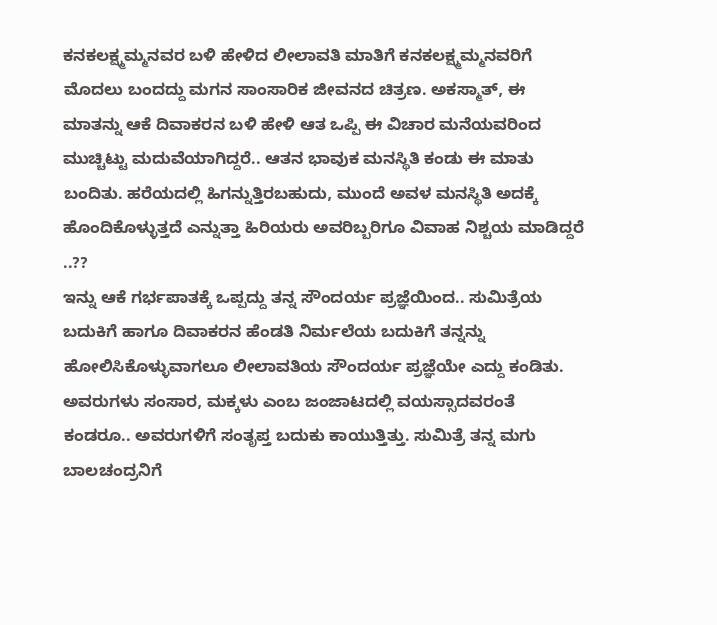ಕನಕಲಕ್ಷ್ಮಮ್ಮನವರ ಬಳಿ ಹೇಳಿದ ಲೀಲಾವತಿ ಮಾತಿಗೆ ಕನಕಲಕ್ಷ್ಮಮ್ಮನವರಿಗೆ ಮೊದಲು ಬಂದದ್ದು ಮಗನ ಸಾಂಸಾರಿಕ ಜೀವನದ ಚಿತ್ರಣ. ಅಕಸ್ಮಾತ್, ಈ ಮಾತನ್ನು ಆಕೆ ದಿವಾಕರನ ಬಳಿ ಹೇಳಿ ಆತ ಒಪ್ಪಿ ಈ ವಿಚಾರ ಮನೆಯವರಿಂದ ಮುಚ್ಚಿಟ್ಟು ಮದುವೆಯಾಗಿದ್ದರೆ.. ಆತನ ಭಾವುಕ ಮನಸ್ಥಿತಿ ಕಂಡು ಈ ಮಾತು ಬಂದಿತು. ಹರೆಯದಲ್ಲಿ ಹಿಗನ್ನುತ್ತಿರಬಹುದು, ಮುಂದೆ ಅವಳ ಮನಸ್ಥಿತಿ ಅದಕ್ಕೆ ಹೊಂದಿಕೊಳ್ಳುತ್ತದೆ ಎನ್ನುತ್ತಾ ಹಿರಿಯರು ಅವರಿಬ್ಬರಿಗೂ ವಿವಾಹ ನಿಶ್ಚಯ ಮಾಡಿದ್ದರೆ ..??
ಇನ್ನು ಆಕೆ ಗರ್ಭಪಾತಕ್ಕೆ ಒಪ್ಪದ್ದು ತನ್ನ ಸೌಂದರ್ಯ ಪ್ರಜ್ಞೆಯಿಂದ.. ಸುಮಿತ್ರೆಯ ಬದುಕಿಗೆ ಹಾಗೂ ದಿವಾಕರನ ಹೆಂಡತಿ ನಿರ್ಮಲೆಯ ಬದುಕಿಗೆ ತನ್ನನ್ನು ಹೋಲಿಸಿಕೊಳ್ಳುವಾಗಲೂ ಲೀಲಾವತಿಯ ಸೌಂದರ್ಯ ಪ್ರಜ್ಞೆಯೇ ಎದ್ದು ಕಂಡಿತು. ಅವರುಗಳು ಸಂಸಾರ, ಮಕ್ಕಳು ಎಂಬ ಜಂಜಾಟದಲ್ಲಿ ವಯಸ್ಸಾದವರಂತೆ ಕಂಡರೂ.. ಅವರುಗಳಿಗೆ ಸಂತೃಪ್ತ ಬದುಕು ಕಾಯುತ್ತಿತ್ತು. ಸುಮಿತ್ರೆ ತನ್ನ ಮಗು ಬಾಲಚಂದ್ರನಿಗೆ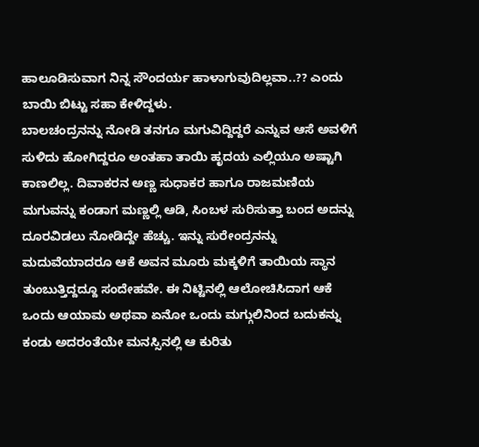ಹಾಲೂಡಿಸುವಾಗ ನಿನ್ನ ಸೌಂದರ್ಯ ಹಾಳಾಗುವುದಿಲ್ಲವಾ..?? ಎಂದು ಬಾಯಿ ಬಿಟ್ಟು ಸಹಾ ಕೇಳಿದ್ದಳು.
ಬಾಲಚಂದ್ರನನ್ನು ನೋಡಿ ತನಗೂ ಮಗುವಿದ್ದಿದ್ದರೆ ಎನ್ನುವ ಆಸೆ ಅವಳಿಗೆ ಸುಳಿದು ಹೋಗಿದ್ದರೂ ಅಂತಹಾ ತಾಯಿ ಹೃದಯ ಎಲ್ಲಿಯೂ ಅಷ್ಟಾಗಿ ಕಾಣಲಿಲ್ಲ. ದಿವಾಕರನ ಅಣ್ಣ ಸುಧಾಕರ ಹಾಗೂ ರಾಜಮಣಿಯ ಮಗುವನ್ನು ಕಂಡಾಗ ಮಣ್ಣಲ್ಲಿ ಆಡಿ, ಸಿಂಬಳ ಸುರಿಸುತ್ತಾ ಬಂದ ಅದನ್ನು ದೂರವಿಡಲು ನೋಡಿದ್ದೇ ಹೆಚ್ಚು. ಇನ್ನು ಸುರೇಂದ್ರನನ್ನು ಮದುವೆಯಾದರೂ ಆಕೆ ಅವನ ಮೂರು ಮಕ್ಕಳಿಗೆ ತಾಯಿಯ ಸ್ಥಾನ ತುಂಬುತ್ತಿದ್ದದ್ದೂ ಸಂದೇಹವೇ. ಈ ನಿಟ್ಟಿನಲ್ಲಿ ಆಲೋಚಿಸಿದಾಗ ಆಕೆ ಒಂದು ಆಯಾಮ ಅಥವಾ ಏನೋ ಒಂದು ಮಗ್ಗುಲಿನಿಂದ ಬದುಕನ್ನು ಕಂಡು ಅದರಂತೆಯೇ ಮನಸ್ಸಿನಲ್ಲಿ ಆ ಕುರಿತು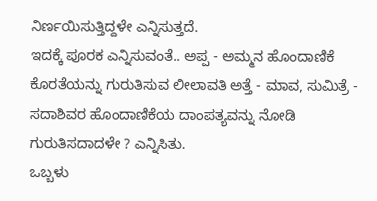ನಿರ್ಣಯಿಸುತ್ತಿದ್ದಳೇ ಎನ್ನಿಸುತ್ತದೆ.
ಇದಕ್ಕೆ ಪೂರಕ ಎನ್ನಿಸುವಂತೆ.. ಅಪ್ಪ - ಅಮ್ಮನ ಹೊಂದಾಣಿಕೆ ಕೊರತೆಯನ್ನು ಗುರುತಿಸುವ ಲೀಲಾವತಿ ಅತ್ತೆ - ಮಾವ, ಸುಮಿತ್ರೆ - ಸದಾಶಿವರ ಹೊಂದಾಣಿಕೆಯ ದಾಂಪತ್ಯವನ್ನು ನೋಡಿ ಗುರುತಿಸದಾದಳೇ ? ಎನ್ನಿಸಿತು.
ಒಬ್ಬಳು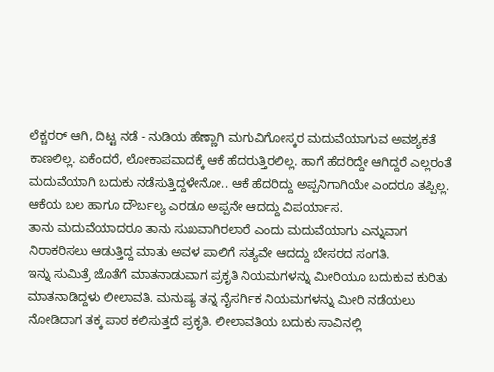ಲೆಕ್ಚರರ್ ಆಗಿ, ದಿಟ್ಟ ನಡೆ - ನುಡಿಯ ಹೆಣ್ಣಾಗಿ ಮಗುವಿಗೋಸ್ಕರ ಮದುವೆಯಾಗುವ ಅವಶ್ಯಕತೆ ಕಾಣಲಿಲ್ಲ. ಏಕೆಂದರೆ, ಲೋಕಾಪವಾದಕ್ಕೆ ಆಕೆ ಹೆದರುತ್ತಿರಲಿಲ್ಲ. ಹಾಗೆ ಹೆದರಿದ್ದೇ ಆಗಿದ್ದರೆ ಎಲ್ಲರಂತೆ ಮದುವೆಯಾಗಿ ಬದುಕು ನಡೆಸುತ್ತಿದ್ದಳೇನೋ.. ಆಕೆ ಹೆದರಿದ್ದು ಅಪ್ಪನಿಗಾಗಿಯೇ ಎಂದರೂ ತಪ್ಪಿಲ್ಲ. ಆಕೆಯ ಬಲ ಹಾಗೂ ದೌರ್ಬಲ್ಯ ಎರಡೂ ಅಪ್ಪನೇ ಆದದ್ದು ವಿಪರ್ಯಾಸ.
ತಾನು ಮದುವೆಯಾದರೂ ತಾನು ಸುಖವಾಗಿರಲಾರೆ ಎಂದು ಮದುವೆಯಾಗು ಎನ್ನುವಾಗ ನಿರಾಕರಿಸಲು ಆಡುತ್ತಿದ್ದ ಮಾತು ಅವಳ ಪಾಲಿಗೆ ಸತ್ಯವೇ ಆದದ್ದು ಬೇಸರದ ಸಂಗತಿ.
ಇನ್ನು ಸುಮಿತ್ರೆ ಜೊತೆಗೆ ಮಾತನಾಡುವಾಗ ಪ್ರಕೃತಿ ನಿಯಮಗಳನ್ನು ಮೀರಿಯೂ ಬದುಕುವ ಕುರಿತು ಮಾತನಾಡಿದ್ದಳು ಲೀಲಾವತಿ. ಮನುಷ್ಯ ತನ್ನ ನೈಸರ್ಗಿಕ ನಿಯಮಗಳನ್ನು ಮೀರಿ ನಡೆಯಲು ನೋಡಿದಾಗ ತಕ್ಕ ಪಾಠ ಕಲಿಸುತ್ತದೆ ಪ್ರಕೃತಿ. ಲೀಲಾವತಿಯ ಬದುಕು ಸಾವಿನಲ್ಲಿ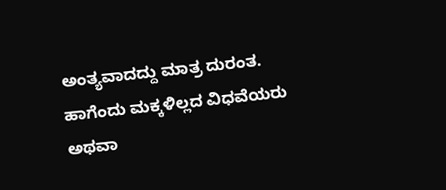ಅಂತ್ಯವಾದದ್ದು ಮಾತ್ರ ದುರಂತ. ಹಾಗೆಂದು ಮಕ್ಕಳಿಲ್ಲದ ವಿಧವೆಯರು ಅಥವಾ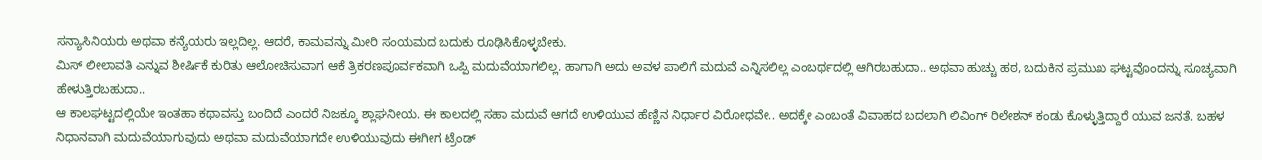ಸನ್ಯಾಸಿನಿಯರು ಅಥವಾ ಕನ್ಯೆಯರು ಇಲ್ಲದಿಲ್ಲ. ಆದರೆ, ಕಾಮವನ್ನು ಮೀರಿ ಸಂಯಮದ ಬದುಕು ರೂಢಿಸಿಕೊಳ್ಳಬೇಕು.
ಮಿಸ್ ಲೀಲಾವತಿ ಎನ್ನುವ ಶೀರ್ಷಿಕೆ ಕುರಿತು ಆಲೋಚಿಸುವಾಗ ಆಕೆ ತ್ರಿಕರಣಪೂರ್ವಕವಾಗಿ ಒಪ್ಪಿ ಮದುವೆಯಾಗಲಿಲ್ಲ. ಹಾಗಾಗಿ ಅದು ಅವಳ ಪಾಲಿಗೆ ಮದುವೆ ಎನ್ನಿಸಲಿಲ್ಲ ಎಂಬರ್ಥದಲ್ಲಿ ಆಗಿರಬಹುದಾ.. ಅಥವಾ ಹುಚ್ಚು ಹಠ, ಬದುಕಿನ ಪ್ರಮುಖ ಘಟ್ಟವೊಂದನ್ನು ಸೂಚ್ಯವಾಗಿ ಹೇಳುತ್ತಿರಬಹುದಾ..
ಆ ಕಾಲಘಟ್ಟದಲ್ಲಿಯೇ ಇಂತಹಾ ಕಥಾವಸ್ತು ಬಂದಿದೆ ಎಂದರೆ ನಿಜಕ್ಕೂ ಶ್ಲಾಘನೀಯ. ಈ ಕಾಲದಲ್ಲಿ ಸಹಾ ಮದುವೆ ಆಗದೆ ಉಳಿಯುವ ಹೆಣ್ಣಿನ ನಿರ್ಧಾರ ವಿರೋಧವೇ.. ಅದಕ್ಕೇ ಎಂಬಂತೆ ವಿವಾಹದ ಬದಲಾಗಿ ಲಿವಿಂಗ್ ರಿಲೇಶನ್ ಕಂಡು ಕೊಳ್ಳುತ್ತಿದ್ದಾರೆ ಯುವ ಜನತೆ. ಬಹಳ ನಿಧಾನವಾಗಿ ಮದುವೆಯಾಗುವುದು ಅಥವಾ ಮದುವೆಯಾಗದೇ ಉಳಿಯುವುದು ಈಗೀಗ ಟ್ರೆಂಡ್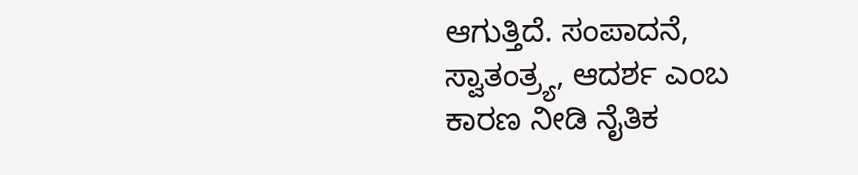ಆಗುತ್ತಿದೆ. ಸಂಪಾದನೆ, ಸ್ವಾತಂತ್ರ್ಯ, ಆದರ್ಶ ಎಂಬ ಕಾರಣ ನೀಡಿ ನೈತಿಕ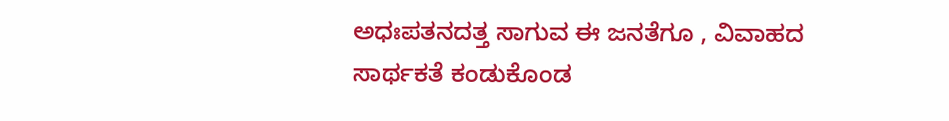ಅಧಃಪತನದತ್ತ ಸಾಗುವ ಈ ಜನತೆಗೂ , ವಿವಾಹದ ಸಾರ್ಥಕತೆ ಕಂಡುಕೊಂಡ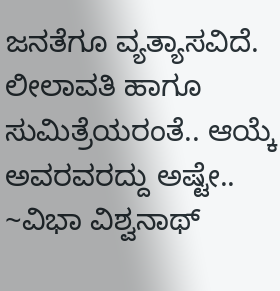ಜನತೆಗೂ ವ್ಯತ್ಯಾಸವಿದೆ. ಲೀಲಾವತಿ ಹಾಗೂ ಸುಮಿತ್ರೆಯರಂತೆ.. ಆಯ್ಕೆ ಅವರವರದ್ದು ಅಷ್ಟೇ..
~ವಿಭಾ ವಿಶ್ವನಾಥ್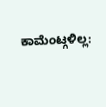ಕಾಮೆಂಟ್ಗಳಿಲ್ಲ: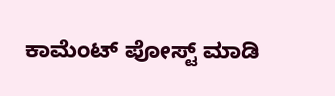ಕಾಮೆಂಟ್ ಪೋಸ್ಟ್ ಮಾಡಿ